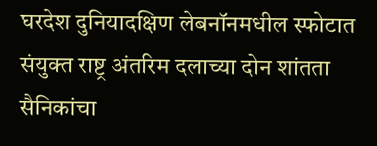घरदेश दुनियादक्षिण लेबनॉनमधील स्फोटात संयुक्त राष्ट्र अंतरिम दलाच्या दोन शांतता सैनिकांचा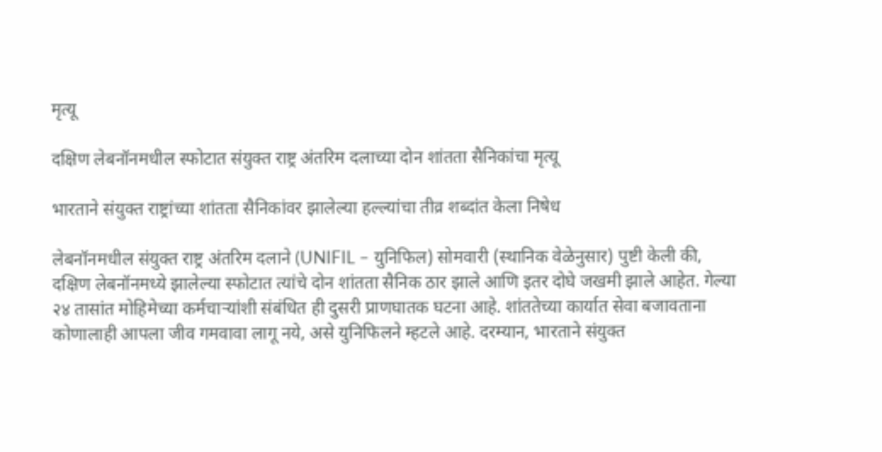मृत्यू

दक्षिण लेबनॉनमधील स्फोटात संयुक्त राष्ट्र अंतरिम दलाच्या दोन शांतता सैनिकांचा मृत्यू

भारताने संयुक्त राष्ट्रांच्या शांतता सैनिकांवर झालेल्या हल्ल्यांचा तीव्र शब्दांत केला निषेध

लेबनॉनमधील संयुक्त राष्ट्र अंतरिम दलाने (UNIFIL – युनिफिल) सोमवारी (स्थानिक वेळेनुसार) पुष्टी केली की, दक्षिण लेबनॉनमध्ये झालेल्या स्फोटात त्यांचे दोन शांतता सैनिक ठार झाले आणि इतर दोघे जखमी झाले आहेत. गेल्या २४ तासांत मोहिमेच्या कर्मचाऱ्यांशी संबंधित ही दुसरी प्राणघातक घटना आहे. शांततेच्या कार्यात सेवा बजावताना कोणालाही आपला जीव गमवावा लागू नये, असे युनिफिलने म्हटले आहे. दरम्यान, भारताने संयुक्त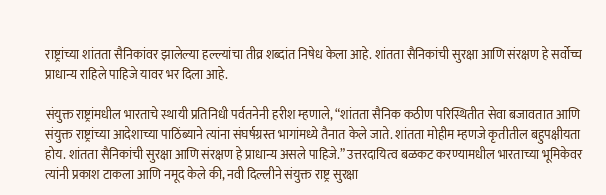राष्ट्रांच्या शांतता सैनिकांवर झालेल्या हल्ल्यांचा तीव्र शब्दांत निषेध केला आहे. शांतता सैनिकांची सुरक्षा आणि संरक्षण हे सर्वोच्च प्राधान्य राहिले पाहिजे यावर भर दिला आहे.

संयुक्त राष्ट्रांमधील भारताचे स्थायी प्रतिनिधी पर्वतनेनी हरीश म्हणाले, “शांतता सैनिक कठीण परिस्थितीत सेवा बजावतात आणि संयुक्त राष्ट्रांच्या आदेशाच्या पाठिंब्याने त्यांना संघर्षग्रस्त भागांमध्ये तैनात केले जाते. शांतता मोहीम म्हणजे कृतीतील बहुपक्षीयता होय. शांतता सैनिकांची सुरक्षा आणि संरक्षण हे प्राधान्य असले पाहिजे.” उत्तरदायित्व बळकट करण्यामधील भारताच्या भूमिकेवर त्यांनी प्रकाश टाकला आणि नमूद केले की, नवी दिल्लीने संयुक्त राष्ट्र सुरक्षा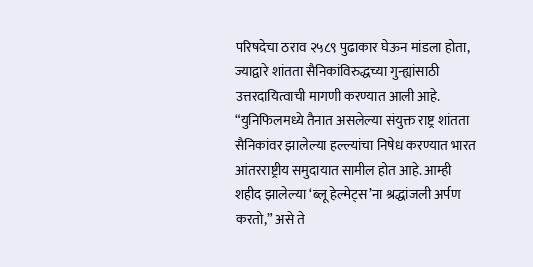परिषदेचा ठराव २५८९ पुढाकार घेऊन मांडला होता, ज्याद्वारे शांतता सैनिकांविरुद्धच्या गुन्ह्यांसाठी उत्तरदायित्वाची मागणी करण्यात आली आहे. “युनिफिलमध्ये तैनात असलेल्या संयुक्त राष्ट्र शांतता सैनिकांवर झालेल्या हल्ल्यांचा निषेध करण्यात भारत आंतरराष्ट्रीय समुदायात सामील होत आहे. आम्ही शहीद झालेल्या ‘ब्लू हेल्मेट्स’ना श्रद्धांजली अर्पण करतो,” असे ते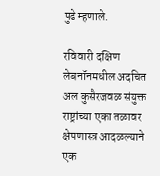पुढे म्हणाले.

रविवारी दक्षिण लेबनॉनमधील अदचित अल कुसैरजवळ संयुक्त राष्ट्रांच्या एका तळावर क्षेपणास्त्र आदळल्याने एक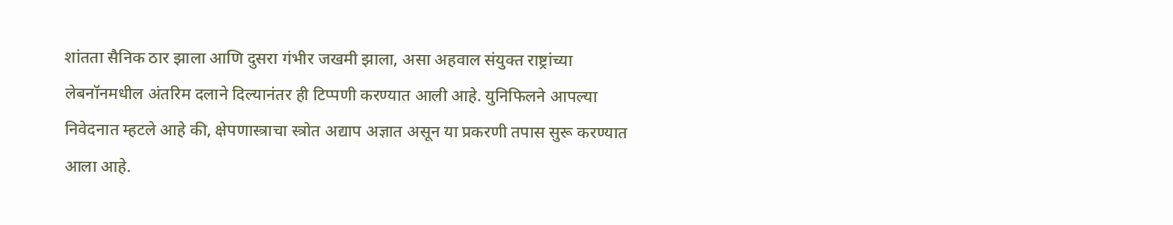शांतता सैनिक ठार झाला आणि दुसरा गंभीर जखमी झाला, असा अहवाल संयुक्त राष्ट्रांच्या लेबनॉनमधील अंतरिम दलाने दिल्यानंतर ही टिप्पणी करण्यात आली आहे. युनिफिलने आपल्या निवेदनात म्हटले आहे की, क्षेपणास्त्राचा स्त्रोत अद्याप अज्ञात असून या प्रकरणी तपास सुरू करण्यात आला आहे.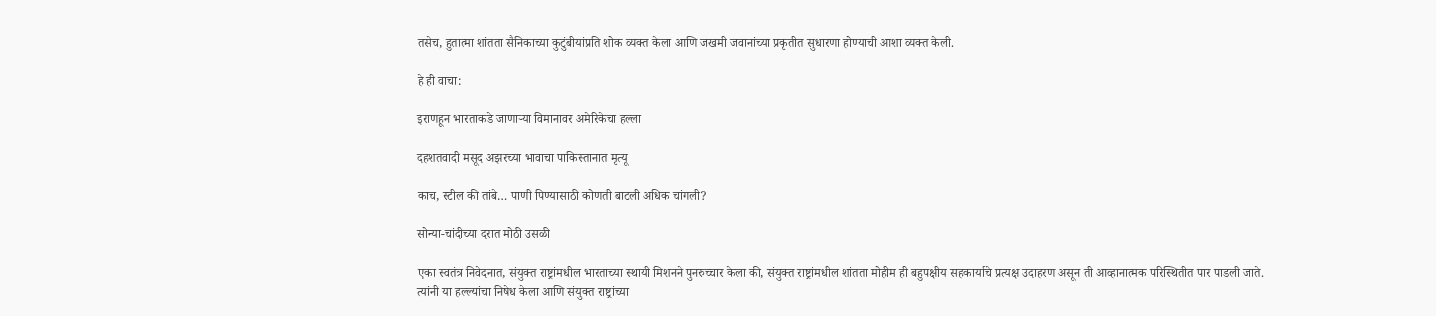तसेच, हुतात्मा शांतता सैनिकाच्या कुटुंबीयांप्रति शोक व्यक्त केला आणि जखमी जवानांच्या प्रकृतीत सुधारणा होण्याची आशा व्यक्त केली.

हे ही वाचा:

इराणहून भारताकडे जाणाऱ्या विमानावर अमेरिकेचा हल्ला

दहशतवादी मसूद अझरच्या भावाचा पाकिस्तानात मृत्यू

काच, स्टील की तांबे… पाणी पिण्यासाठी कोणती बाटली अधिक चांगली?

सोन्या-चांदीच्या दरात मोठी उसळी

एका स्वतंत्र निवेदनात, संयुक्त राष्ट्रांमधील भारताच्या स्थायी मिशनने पुनरुच्चार केला की, संयुक्त राष्ट्रांमधील शांतता मोहीम ही बहुपक्षीय सहकार्याचे प्रत्यक्ष उदाहरण असून ती आव्हानात्मक परिस्थितीत पार पाडली जाते. त्यांनी या हल्ल्यांचा निषेध केला आणि संयुक्त राष्ट्रांच्या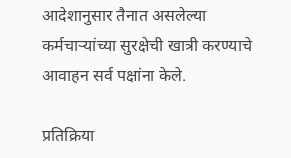आदेशानुसार तैनात असलेल्या कर्मचाऱ्यांच्या सुरक्षेची खात्री करण्याचे आवाहन सर्व पक्षांना केले.

प्रतिक्रिया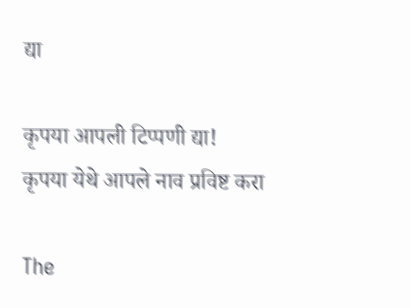द्या

कृपया आपली टिप्पणी द्या!
कृपया येथे आपले नाव प्रविष्ट करा

The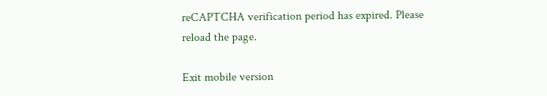reCAPTCHA verification period has expired. Please reload the page.

Exit mobile version